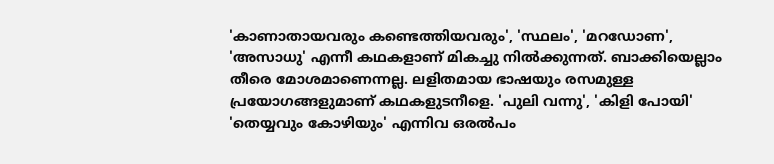'കാണാതായവരും കണ്ടെത്തിയവരും', 'സ്ഥലം', 'മറഡോണ', 'അസാധു' എന്നീ കഥകളാണ് മികച്ചു നിൽക്കുന്നത്. ബാക്കിയെല്ലാം തീരെ മോശമാണെന്നല്ല. ലളിതമായ ഭാഷയും രസമുള്ള പ്രയോഗങ്ങളുമാണ് കഥകളുടനീളെ. 'പുലി വന്നു', 'കിളി പോയി' 'തെയ്യവും കോഴിയും' എന്നിവ ഒരൽപം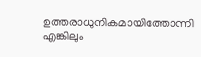ഉത്തരാധുനികമായിത്തോന്നി എങ്കിലും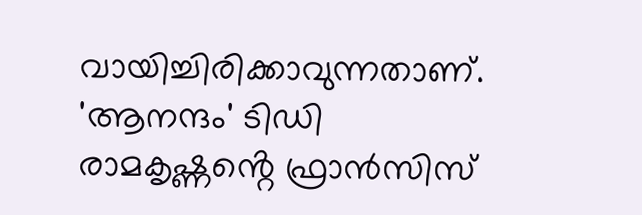വായിച്ചിരിക്കാവുന്നതാണ്. 'ആനന്ദം' ടിഡി രാമകൃഷ്ണൻ്റെ ഫ്രാൻസിസ്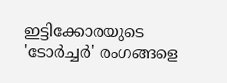ഇട്ടിക്കോരയുടെ 'ടോർച്ചർ' രംഗങ്ങളെ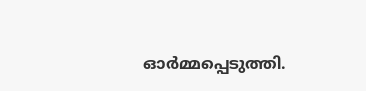ഓർമ്മപ്പെടുത്തി.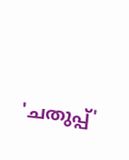'ചതുപ്പ്'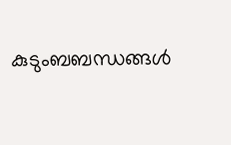കുടുംബബന്ധങ്ങൾ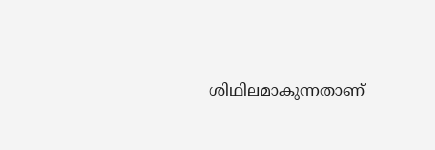ശിഥിലമാകുന്നതാണ്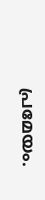പ്രമേയം.